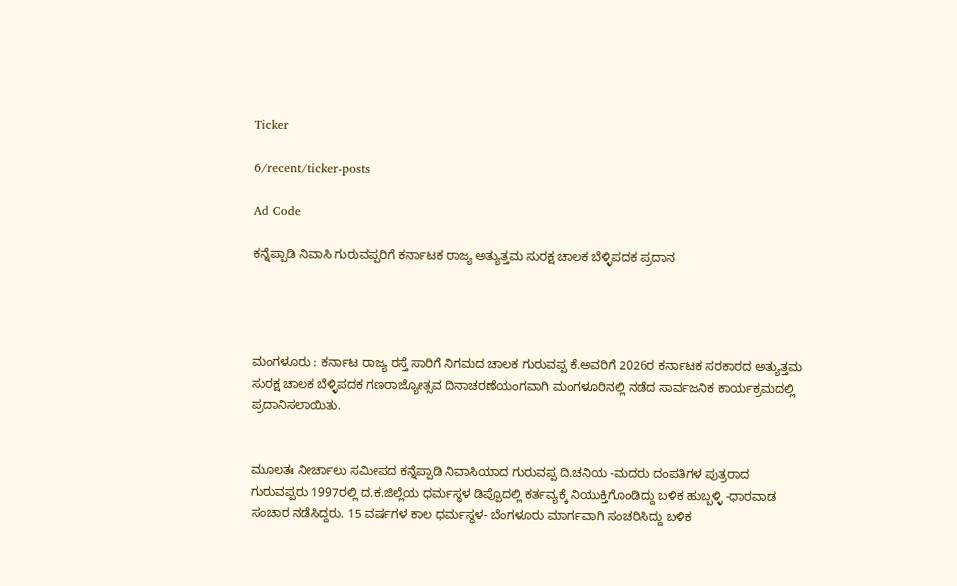Ticker

6/recent/ticker-posts

Ad Code

ಕನ್ನೆಪ್ಪಾಡಿ ನಿವಾಸಿ ಗುರುವಪ್ಪರಿಗೆ ಕರ್ನಾಟಕ ರಾಜ್ಯ ಅತ್ಯುತ್ತಮ ಸುರಕ್ಷ ಚಾಲಕ ಬೆಳ್ಳಿಪದಕ ಪ್ರದಾನ




ಮಂಗಳೂರು : ಕರ್ನಾಟ ರಾಜ್ಯ ರಸ್ತೆ ಸಾರಿಗೆ ನಿಗಮದ ಚಾಲಕ ಗುರುವಪ್ಪ ಕೆ.ಅವರಿಗೆ 2026ರ ಕರ್ನಾಟಕ ಸರಕಾರದ ಅತ್ಯುತ್ತಮ ಸುರಕ್ಷ ಚಾಲಕ ಬೆಳ್ಳಿಪದಕ ಗಣರಾಜ್ಯೋತ್ಸವ ದಿನಾಚರಣೆಯಂಗವಾಗಿ ಮಂಗಳೂರಿನಲ್ಲಿ ನಡೆದ ಸಾರ್ವಜನಿಕ ಕಾರ್ಯಕ್ರಮದಲ್ಲಿ ಪ್ರದಾನಿಸಲಾಯಿತು.


ಮೂಲತಃ ನೀರ್ಚಾಲು ಸಮೀಪದ ಕನ್ನೆಪ್ಪಾಡಿ ನಿವಾಸಿಯಾದ ಗುರುವಪ್ಪ ದಿ.ಚನಿಯ -ಮದರು ದಂಪತಿಗಳ ಪುತ್ರರಾದ ಗುರುವಪ್ಪರು 1997ರಲ್ಲಿ ದ.ಕ.ಜಿಲ್ಲೆಯ ಧರ್ಮಸ್ಥಳ ಡಿಪ್ಪೊದಲ್ಲಿ ಕರ್ತವ್ಯಕ್ಕೆ ನಿಯುಕ್ತಿಗೊಂಡಿದ್ದು ಬಳಿಕ ಹುಬ್ಬಳ್ಳಿ -ಧಾರವಾಡ ಸಂಚಾರ ನಡೆಸಿದ್ದರು. 15 ವರ್ಷಗಳ ಕಾಲ ಧರ್ಮಸ್ಥಳ- ಬೆಂಗಳೂರು ಮಾರ್ಗವಾಗಿ ಸಂಚರಿಸಿದ್ದು ಬಳಿಕ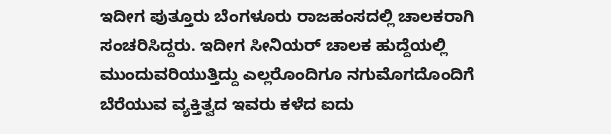ಇದೀಗ ಪುತ್ತೂರು ಬೆಂಗಳೂರು ರಾಜಹಂಸದಲ್ಲಿ ಚಾಲಕರಾಗಿ ಸಂಚರಿಸಿದ್ದರು. ಇದೀಗ ಸೀನಿಯರ್ ಚಾಲಕ ಹುದ್ದೆಯಲ್ಲಿ ಮುಂದುವರಿಯುತ್ತಿದ್ದು ಎಲ್ಲರೊಂದಿಗೂ ನಗುಮೊಗದೊಂದಿಗೆ ಬೆರೆಯುವ ವ್ಯಕ್ತಿತ್ವದ ಇವರು ಕಳೆದ ಐದು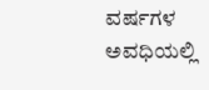ವರ್ಷಗಳ ಅವಧಿಯಲ್ಲಿ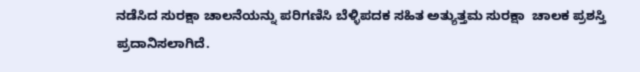ನಡೆಸಿದ ಸುರಕ್ಷಾ ಚಾಲನೆಯನ್ನು ಪರಿಗಣಿಸಿ ಬೆಳ್ಳಿಪದಕ ಸಹಿತ ಅತ್ಯುತ್ತಮ ಸುರಕ್ಷಾ  ಚಾಲಕ ಪ್ರಶಸ್ತಿ ಪ್ರದಾನಿಸಲಾಗಿದೆ.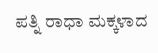ಪತ್ನಿ ರಾಧಾ ಮಕ್ಕಳಾದ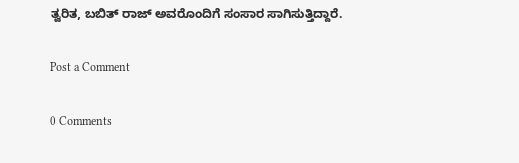ತ್ವರಿತ, ಬಬಿತ್ ರಾಜ್ ಅವರೊಂದಿಗೆ ಸಂಸಾರ ಸಾಗಿಸುತ್ತಿದ್ದಾರೆ.

Post a Comment

0 Comments